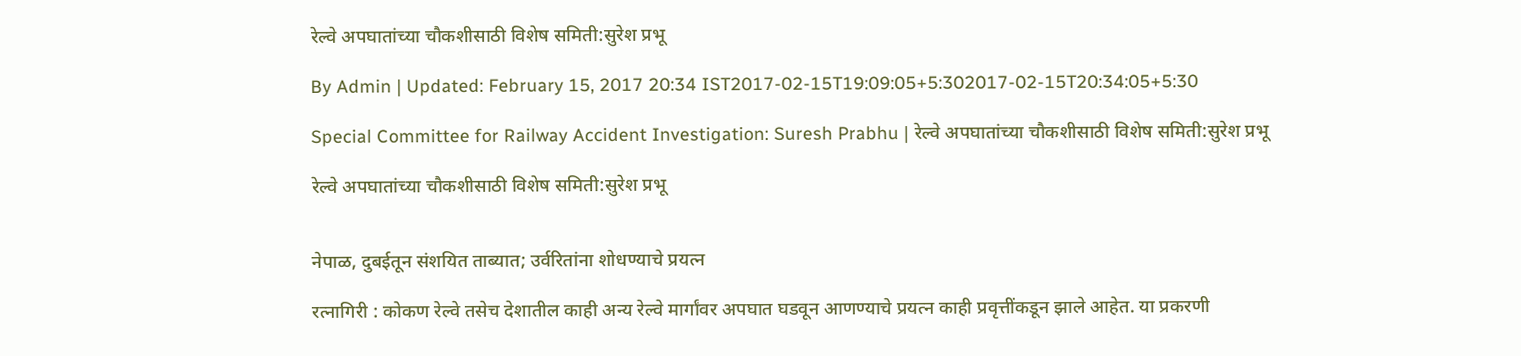रेल्वे अपघातांच्या चौकशीसाठी विशेष समिती:सुरेश प्रभू

By Admin | Updated: February 15, 2017 20:34 IST2017-02-15T19:09:05+5:302017-02-15T20:34:05+5:30

Special Committee for Railway Accident Investigation: Suresh Prabhu | रेल्वे अपघातांच्या चौकशीसाठी विशेष समिती:सुरेश प्रभू

रेल्वे अपघातांच्या चौकशीसाठी विशेष समिती:सुरेश प्रभू


नेपाळ, दुबईतून संशयित ताब्यात; उर्वरितांना शोधण्याचे प्रयत्न

रत्नागिरी : कोकण रेल्वे तसेच देशातील काही अन्य रेल्वे मार्गांवर अपघात घडवून आणण्याचे प्रयत्न काही प्रवृत्तींकडून झाले आहेत. या प्रकरणी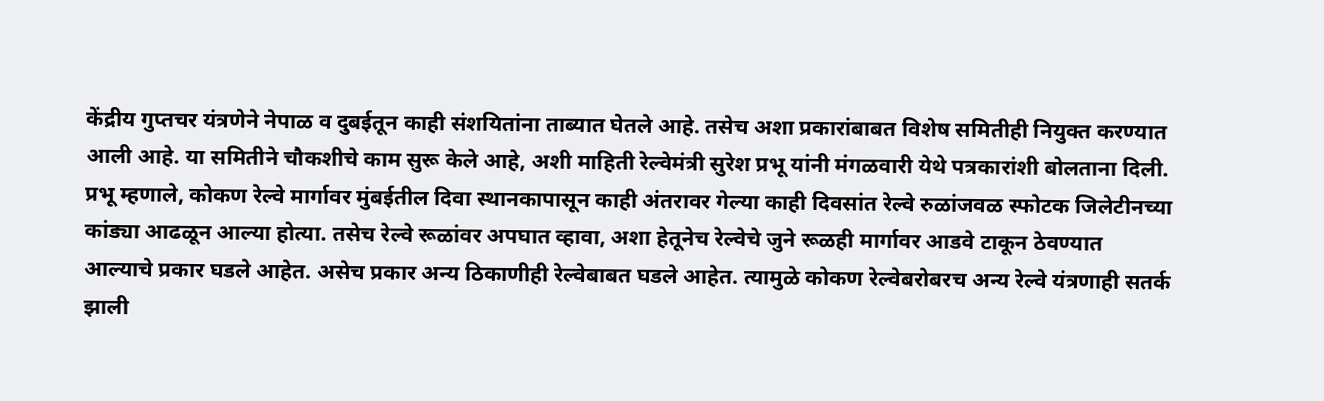केंद्रीय गुप्तचर यंत्रणेने नेपाळ व दुबईतून काही संशयितांना ताब्यात घेतले आहे. तसेच अशा प्रकारांबाबत विशेष समितीही नियुक्त करण्यात आली आहे. या समितीने चौकशीचे काम सुरू केले आहे, अशी माहिती रेल्वेमंत्री सुरेश प्रभू यांनी मंगळवारी येथे पत्रकारांशी बोलताना दिली.
प्रभू म्हणाले, कोकण रेल्वे मार्गावर मुंबईतील दिवा स्थानकापासून काही अंतरावर गेल्या काही दिवसांत रेल्वे रुळांजवळ स्फोटक जिलेटीनच्या कांड्या आढळून आल्या होत्या. तसेच रेल्वे रूळांवर अपघात व्हावा, अशा हेतूनेच रेल्वेचे जुने रूळही मार्गावर आडवे टाकून ठेवण्यात आल्याचे प्रकार घडले आहेत. असेच प्रकार अन्य ठिकाणीही रेल्वेबाबत घडले आहेत. त्यामुळे कोकण रेल्वेबरोबरच अन्य रेल्वे यंत्रणाही सतर्क झाली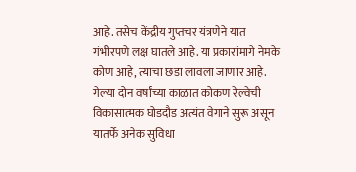आहे. तसेच केंद्रीय गुप्तचर यंत्रणेने यात गंभीरपणे लक्ष घातले आहे. या प्रकारांमागे नेमके कोण आहे, त्याचा छडा लावला जाणार आहे.
गेल्या दोन वर्षांच्या काळात कोकण रेल्वेची विकासात्मक घोडदौड अत्यंत वेगाने सुरू असून यातर्फे अनेक सुविधा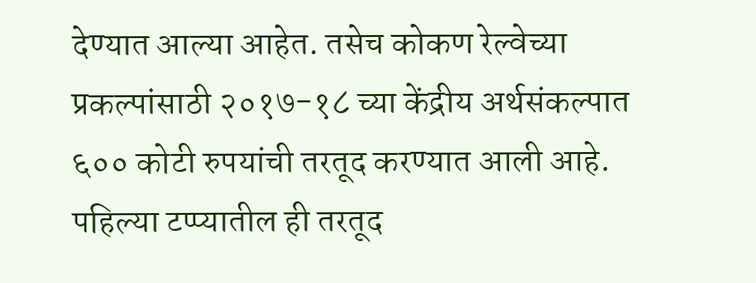देण्यात आल्या आहेत. तसेच कोकण रेल्वेच्या प्रकल्पांसाठी २०१७-१८ च्या केंद्रीय अर्थसंकल्पात ६०० कोटी रुपयांची तरतूद करण्यात आली आहे. पहिल्या टप्प्यातील ही तरतूद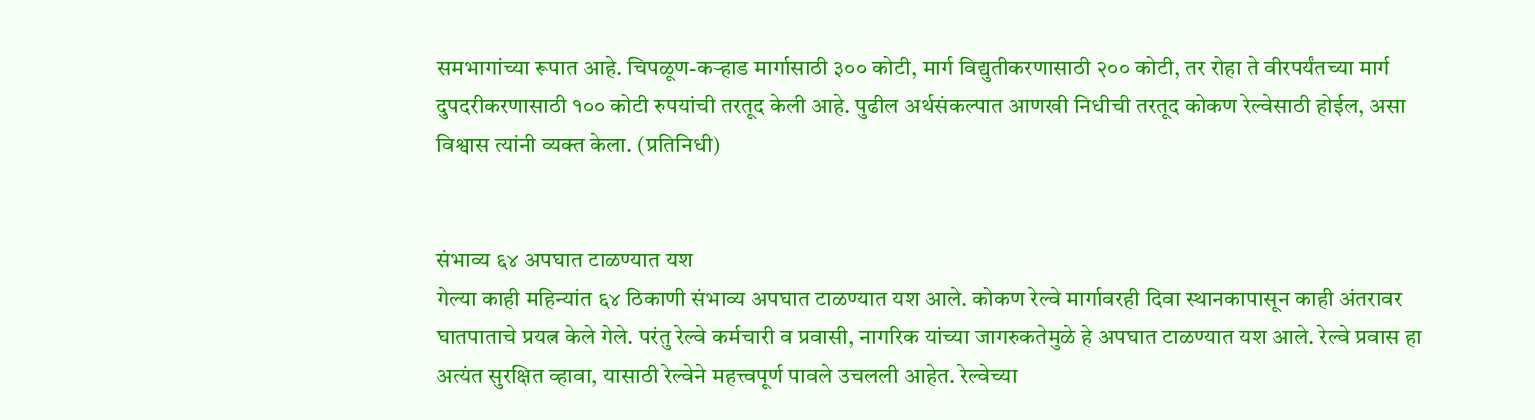समभागांच्या रूपात आहे. चिपळूण-कर्‍हाड मार्गासाठी ३०० कोटी, मार्ग विद्युतीकरणासाठी २०० कोटी, तर रोहा ते वीरपर्यंतच्या मार्ग दुपदरीकरणासाठी १०० कोटी रुपयांची तरतूद केली आहे. पुढील अर्थसंकल्पात आणखी निधीची तरतूद कोकण रेल्वेसाठी होईल, असा विश्वास त्यांनी व्यक्त केला. (प्रतिनिधी)


संभाव्य ६४ अपघात टाळण्यात यश
गेल्या काही महिन्यांत ६४ ठिकाणी संभाव्य अपघात टाळण्यात यश आले. कोकण रेल्वे मार्गावरही दिवा स्थानकापासून काही अंतरावर घातपाताचे प्रयत्न केले गेले. परंतु रेल्वे कर्मचारी व प्रवासी, नागरिक यांच्या जागरुकतेमुळे हे अपघात टाळण्यात यश आले. रेल्वे प्रवास हा अत्यंत सुरक्षित व्हावा, यासाठी रेल्वेने महत्त्वपूर्ण पावले उचलली आहेत. रेल्वेच्या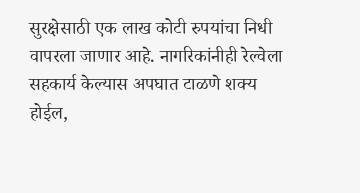सुरक्षेसाठी एक लाख कोटी रुपयांचा निधी वापरला जाणार आहे. नागरिकांनीही रेल्वेला सहकार्य केल्यास अपघात टाळणे शक्य होईल,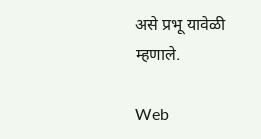असे प्रभू यावेळी म्हणाले.

Web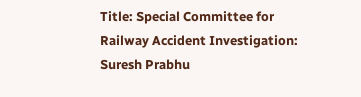Title: Special Committee for Railway Accident Investigation: Suresh Prabhu